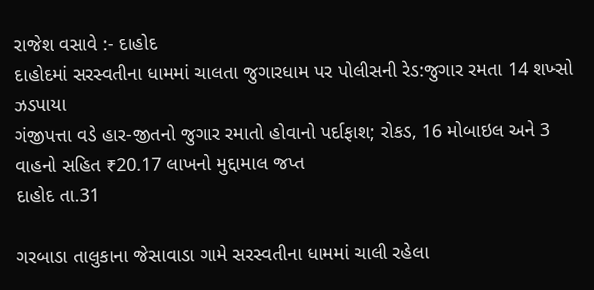રાજેશ વસાવે :- દાહોદ
દાહોદમાં સરસ્વતીના ધામમાં ચાલતા જુગારધામ પર પોલીસની રેડ:જુગાર રમતા 14 શખ્સો ઝડપાયા
ગંજીપત્તા વડે હાર-જીતનો જુગાર રમાતો હોવાનો પર્દાફાશ; રોકડ, 16 મોબાઇલ અને 3 વાહનો સહિત ₹20.17 લાખનો મુદ્દામાલ જપ્ત
દાહોદ તા.31

ગરબાડા તાલુકાના જેસાવાડા ગામે સરસ્વતીના ધામમાં ચાલી રહેલા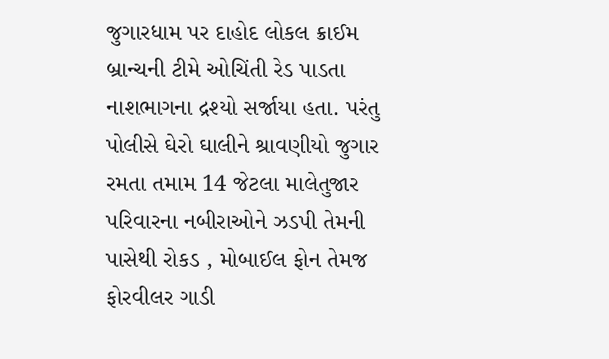જુગારધામ પર દાહોદ લોકલ ક્રાઈમ બ્રાન્ચની ટીમે ઓચિંતી રેડ પાડતા નાશભાગના દ્રશ્યો સર્જાયા હતા. પરંતુ પોલીસે ઘેરો ઘાલીને શ્રાવણીયો જુગાર રમતા તમામ 14 જેટલા માલેતુજાર પરિવારના નબીરાઓને ઝડપી તેમની પાસેથી રોકડ , મોબાઈલ ફોન તેમજ ફોરવીલર ગાડી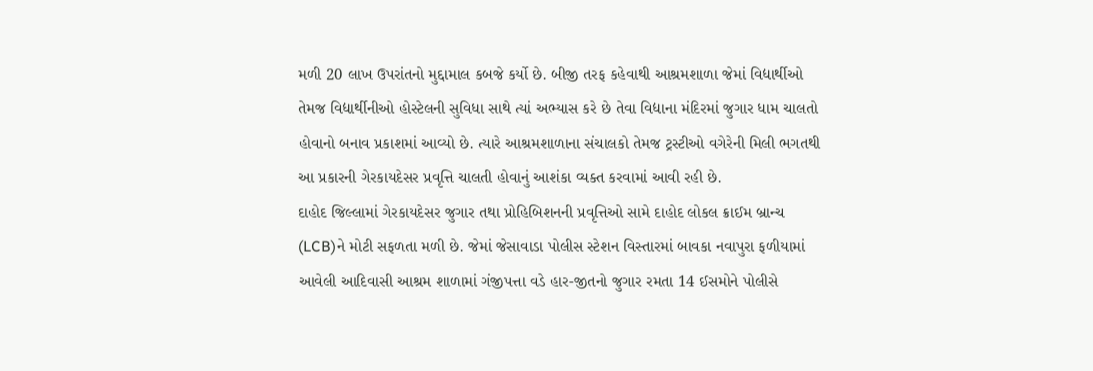મળી 20 લાખ ઉપરાંતનો મુદ્દામાલ કબજે કર્યો છે. બીજી તરફ કહેવાથી આશ્રમશાળા જેમાં વિદ્યાર્થીઓ તેમજ વિદ્યાર્થીનીઓ હોસ્ટેલની સુવિધા સાથે ત્યાં અભ્યાસ કરે છે તેવા વિદ્યાના મંદિરમાં જુગાર ધામ ચાલતો હોવાનો બનાવ પ્રકાશમાં આવ્યો છે. ત્યારે આશ્રમશાળાના સંચાલકો તેમજ ટ્રસ્ટીઓ વગેરેની મિલી ભગતથી આ પ્રકારની ગેરકાયદેસર પ્રવૃત્તિ ચાલતી હોવાનું આશંકા વ્યક્ત કરવામાં આવી રહી છે.
દાહોદ જિલ્લામાં ગેરકાયદેસર જુગાર તથા પ્રોહિબિશનની પ્રવૃત્તિઓ સામે દાહોદ લોકલ ક્રાઈમ બ્રાન્ચ (LCB)ને મોટી સફળતા મળી છે. જેમાં જેસાવાડા પોલીસ સ્ટેશન વિસ્તારમાં બાવકા નવાપુરા ફળીયામાં આવેલી આદિવાસી આશ્રમ શાળામાં ગંજીપત્તા વડે હાર-જીતનો જુગાર રમતા 14 ઈસમોને પોલીસે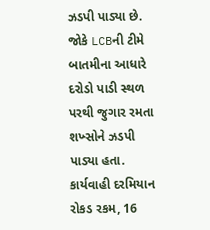ઝડપી પાડ્યા છે. જોકે LCBની ટીમે બાતમીના આધારે દરોડો પાડી સ્થળ પરથી જુગાર રમતા શખ્સોને ઝડપી પાડ્યા હતા. કાર્યવાહી દરમિયાન રોકડ રકમ, 16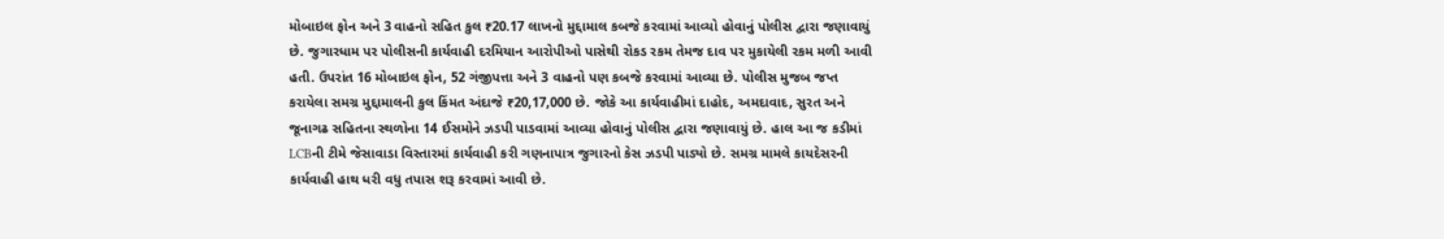મોબાઇલ ફોન અને 3 વાહનો સહિત કુલ ₹20.17 લાખનો મુદ્દામાલ કબજે કરવામાં આવ્યો હોવાનું પોલીસ દ્વારા જણાવાયું છે. જુગારધામ પર પોલીસની કાર્યવાહી દરમિયાન આરોપીઓ પાસેથી રોકડ રકમ તેમજ દાવ પર મુકાયેલી રકમ મળી આવી હતી. ઉપરાંત 16 મોબાઇલ ફોન, 52 ગંજીપત્તા અને 3 વાહનો પણ કબજે કરવામાં આવ્યા છે. પોલીસ મુજબ જપ્ત કરાયેલા સમગ્ર મુદ્દામાલની કુલ કિંમત અંદાજે ₹20,17,000 છે. જોકે આ કાર્યવાહીમાં દાહોદ, અમદાવાદ, સુરત અને જૂનાગઢ સહિતના સ્થળોના 14 ઈસમોને ઝડપી પાડવામાં આવ્યા હોવાનું પોલીસ દ્વારા જણાવાયું છે. હાલ આ જ કડીમાં LCBની ટીમે જેસાવાડા વિસ્તારમાં કાર્યવાહી કરી ગણનાપાત્ર જુગારનો કેસ ઝડપી પાડ્યો છે. સમગ્ર મામલે કાયદેસરની કાર્યવાહી હાથ ધરી વધુ તપાસ શરૂ કરવામાં આવી છે.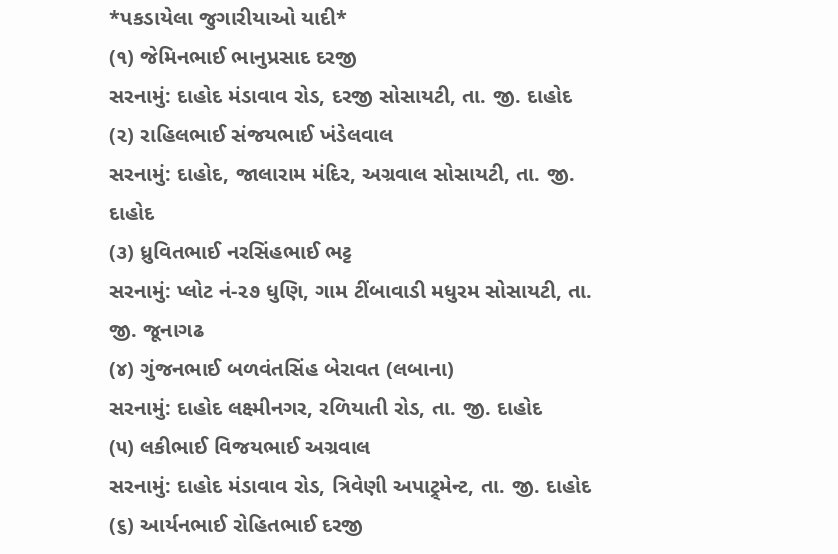*પકડાયેલા જુગારીયાઓ યાદી*
(૧) જેમિનભાઈ ભાનુપ્રસાદ દરજી
સરનામું: દાહોદ મંડાવાવ રોડ, દરજી સોસાયટી, તા. જી. દાહોદ
(૨) રાહિલભાઈ સંજયભાઈ ખંડેલવાલ
સરનામું: દાહોદ, જાલારામ મંદિર, અગ્રવાલ સોસાયટી, તા. જી. દાહોદ
(૩) ધ્રુવિતભાઈ નરસિંહભાઈ ભટ્ટ
સરનામું: પ્લોટ નં-૨૭ ધુણિ, ગામ ટીંબાવાડી મધુરમ સોસાયટી, તા. જી. જૂનાગઢ
(૪) ગુંજનભાઈ બળવંતસિંહ બેરાવત (લબાના)
સરનામું: દાહોદ લક્ષ્મીનગર, રળિયાતી રોડ, તા. જી. દાહોદ
(૫) લકીભાઈ વિજયભાઈ અગ્રવાલ
સરનામું: દાહોદ મંડાવાવ રોડ, ત્રિવેણી અપાટ્ર્મેન્ટ, તા. જી. દાહોદ
(૬) આર્યનભાઈ રોહિતભાઈ દરજી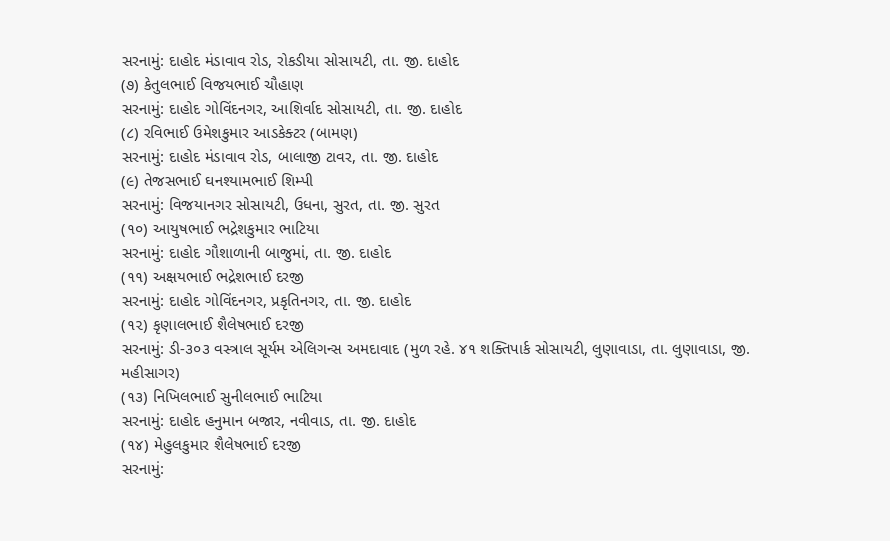સરનામું: દાહોદ મંડાવાવ રોડ, રોકડીયા સોસાયટી, તા. જી. દાહોદ
(૭) કેતુલભાઈ વિજયભાઈ ચૌહાણ
સરનામું: દાહોદ ગોવિંદનગર, આશિર્વાદ સોસાયટી, તા. જી. દાહોદ
(૮) રવિભાઈ ઉમેશકુમાર આડકેક્ટર (બામણ)
સરનામું: દાહોદ મંડાવાવ રોડ, બાલાજી ટાવર, તા. જી. દાહોદ
(૯) તેજસભાઈ ઘનશ્યામભાઈ શિમ્પી
સરનામું: વિજયાનગર સોસાયટી, ઉધના, સુરત, તા. જી. સુરત
(૧૦) આયુષભાઈ ભદ્રેશકુમાર ભાટિયા
સરનામું: દાહોદ ગૌશાળાની બાજુમાં, તા. જી. દાહોદ
(૧૧) અક્ષયભાઈ ભદ્રેશભાઈ દરજી
સરનામું: દાહોદ ગોવિંદનગર, પ્રકૃતિનગર, તા. જી. દાહોદ
(૧૨) કૃણાલભાઈ શૈલેષભાઈ દરજી
સરનામું: ડી-૩૦૩ વસ્ત્રાલ સૂર્યમ એલિગન્સ અમદાવાદ (મુળ રહે. ૪૧ શક્તિપાર્ક સોસાયટી, લુણાવાડા, તા. લુણાવાડા, જી. મહીસાગર)
(૧૩) નિખિલભાઈ સુનીલભાઈ ભાટિયા
સરનામું: દાહોદ હનુમાન બજાર, નવીવાડ, તા. જી. દાહોદ
(૧૪) મેહુલકુમાર શૈલેષભાઈ દરજી
સરનામું: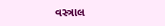વસ્ત્રાલ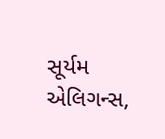સૂર્યમ એલિગન્સ,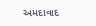અમદાવાદ